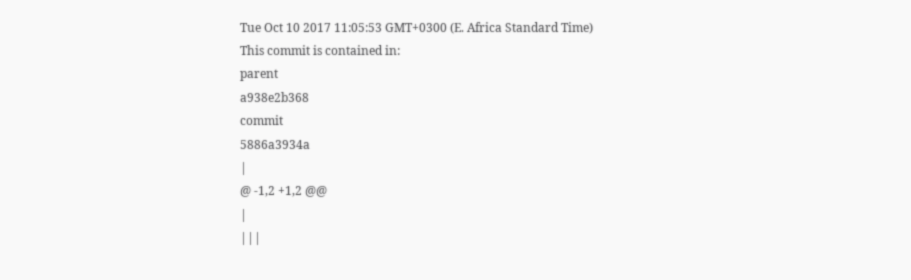Tue Oct 10 2017 11:05:53 GMT+0300 (E. Africa Standard Time)
This commit is contained in:
parent
a938e2b368
commit
5886a3934a
|
@ -1,2 +1,2 @@
|
|||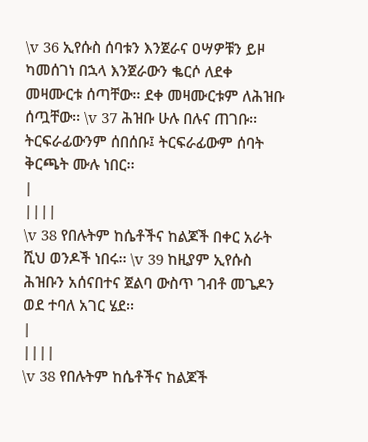\v 36 ኢየሱስ ሰባቱን እንጀራና ዐሣዎቹን ይዞ ካመሰገነ በኋላ እንጀራውን ቈርሶ ለደቀ መዛሙርቱ ሰጣቸው፡፡ ደቀ መዛሙርቱም ለሕዝቡ ሰጧቸው፡፡ \v 37 ሕዝቡ ሁሉ በሉና ጠገቡ፡፡ ትርፍራፊውንም ሰበሰቡ፤ ትርፍራፊውም ሰባት ቅርጫት ሙሉ ነበር፡፡
|
||||
\v 38 የበሉትም ከሴቶችና ከልጆች በቀር አራት ሺህ ወንዶች ነበሩ፡፡ \v 39 ከዚያም ኢየሱስ ሕዝቡን አሰናበተና ጀልባ ውስጥ ገብቶ መጌዶን ወደ ተባለ አገር ሄደ፡፡
|
||||
\v 38 የበሉትም ከሴቶችና ከልጆች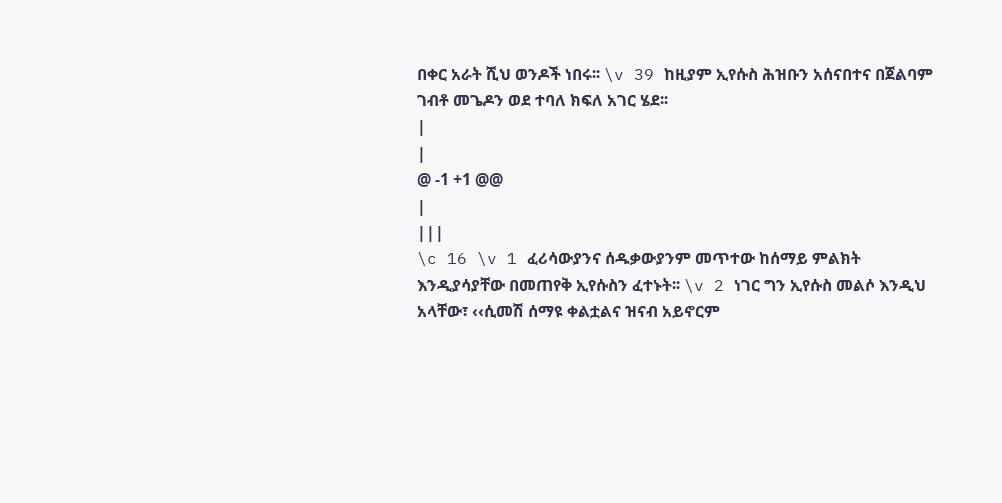በቀር አራት ሺህ ወንዶች ነበሩ፡፡ \v 39 ከዚያም ኢየሱስ ሕዝቡን አሰናበተና በጀልባም ገብቶ መጌዶን ወደ ተባለ ክፍለ አገር ሄደ፡፡
|
|
@ -1 +1 @@
|
|||
\c 16 \v 1 ፈሪሳውያንና ሰዱቃውያንም መጥተው ከሰማይ ምልክት እንዲያሳያቸው በመጠየቅ ኢየሱስን ፈተኑት፡፡ \v 2 ነገር ግን ኢየሱስ መልሶ እንዲህ አላቸው፣ ‹‹ሲመሽ ሰማዩ ቀልቷልና ዝናብ አይኖርም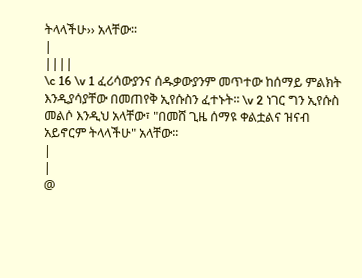ትላላችሁ›› አላቸው፡፡
|
||||
\c 16 \v 1 ፈሪሳውያንና ሰዱቃውያንም መጥተው ከሰማይ ምልክት እንዲያሳያቸው በመጠየቅ ኢየሱስን ፈተኑት፡፡ \v 2 ነገር ግን ኢየሱስ መልሶ እንዲህ አላቸው፣ "በመሸ ጊዜ ሰማዩ ቀልቷልና ዝናብ አይኖርም ትላላችሁ" አላቸው፡፡
|
|
@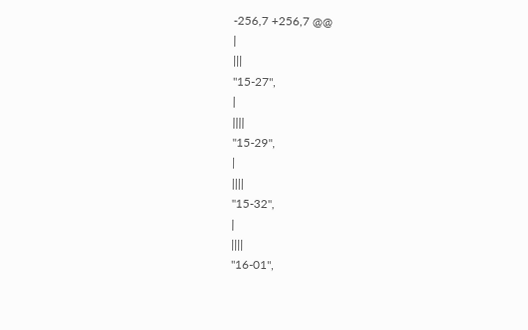-256,7 +256,7 @@
|
|||
"15-27",
|
||||
"15-29",
|
||||
"15-32",
|
||||
"16-01",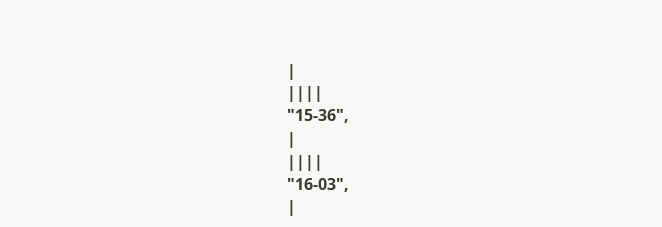|
||||
"15-36",
|
||||
"16-03",
|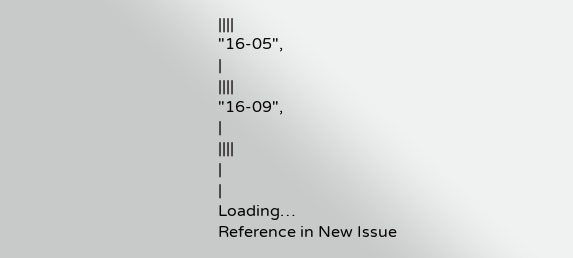||||
"16-05",
|
||||
"16-09",
|
||||
|
|
Loading…
Reference in New Issue